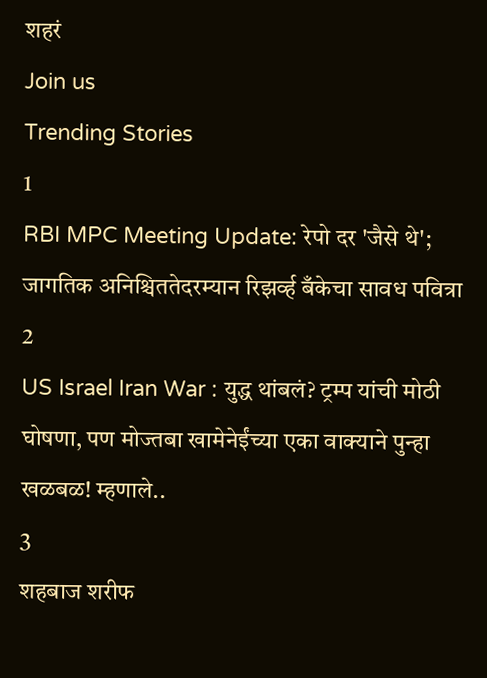शहरं
Join us
Trending Stories
1
RBI MPC Meeting Update: रेपो दर 'जैसे थे'; जागतिक अनिश्चिततेदरम्यान रिझर्व्ह बँकेचा सावध पवित्रा
2
US Israel Iran War : युद्ध थांबलं? ट्रम्प यांची मोठी घोषणा, पण मोज्तबा खामेनेईंच्या एका वाक्याने पुन्हा खळबळ! म्हणाले..
3
शहबाज शरीफ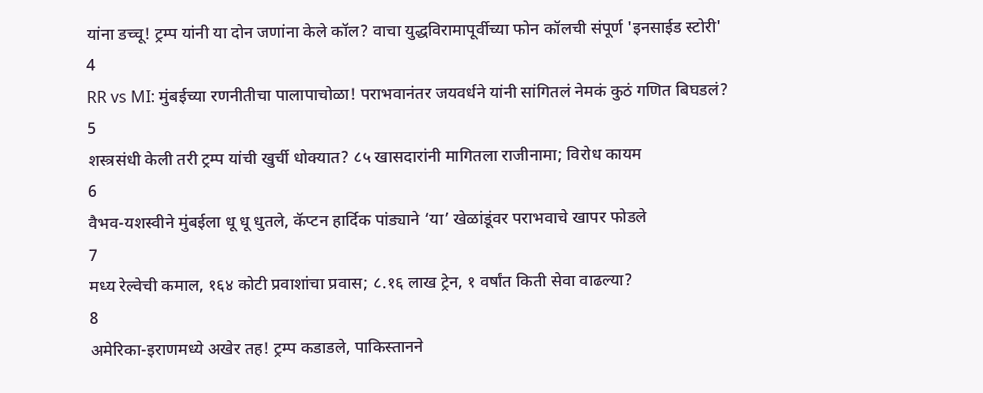यांना डच्चू! ट्रम्प यांनी या दोन जणांना केले कॉल? वाचा युद्धविरामापूर्वीच्या फोन कॉलची संपूर्ण 'इनसाईड स्टोरी'
4
RR vs MI: मुंबईच्या रणनीतीचा पालापाचोळा! पराभवानंतर जयवर्धने यांनी सांगितलं नेमकं कुठं गणित बिघडलं?
5
शस्त्रसंधी केली तरी ट्रम्प यांची खुर्ची धोक्यात? ८५ खासदारांनी मागितला राजीनामा; विरोध कायम
6
वैभव-यशस्वीने मुंबईला धू धू धुतले, कॅप्टन हार्दिक पांड्याने ‘या’ खेळांडूंवर पराभवाचे खापर फोडले
7
मध्य रेल्वेची कमाल, १६४ कोटी प्रवाशांचा प्रवास; ८.१६ लाख ट्रेन, १ वर्षांत किती सेवा वाढल्या?
8
अमेरिका-इराणमध्ये अखेर तह! ट्रम्प कडाडले, पाकिस्तानने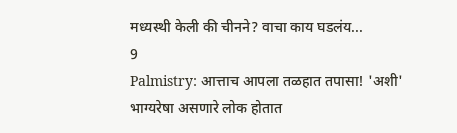मध्यस्थी केली की चीनने? वाचा काय घडलंय...
9
Palmistry: आत्ताच आपला तळहात तपासा! 'अशी' भाग्यरेषा असणारे लोक होतात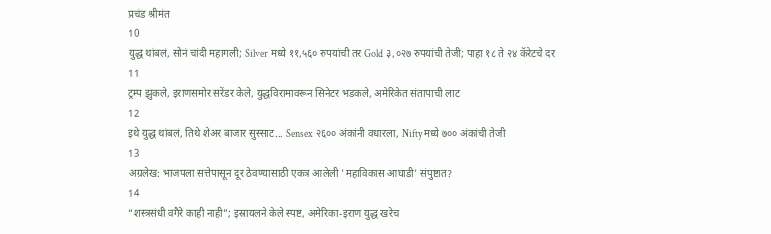प्रचंड श्रीमंत
10
युद्ध थांबलं, सोनं चांदी महागली; Silver मध्ये ११,५६० रुपयांची तर Gold ३,०२७ रुपयांची तेजी; पाहा १८ ते २४ कॅरेटचे दर
11
ट्रम्प झुकले, इराणसमोर सरेंडर केले, युद्धविरामावरून सिनेटर भडकले, अमेरिकेत संतापाची लाट
12
इथे युद्ध थांबलं, तिथे शेअर बाजार सुस्साट... Sensex २६०० अंकांनी वधारला, Nifty मध्ये ७०० अंकांची तेजी
13
अग्रलेख: भाजपला सत्तेपासून दूर ठेवण्यासाठी एकत्र आलेली 'महाविकास आघाडी' संपुष्टात?
14
“शस्त्रसंधी वगैरे काही नाही”; इस्रायलने केले स्पष्ट, अमेरिका-इराण युद्ध खरेच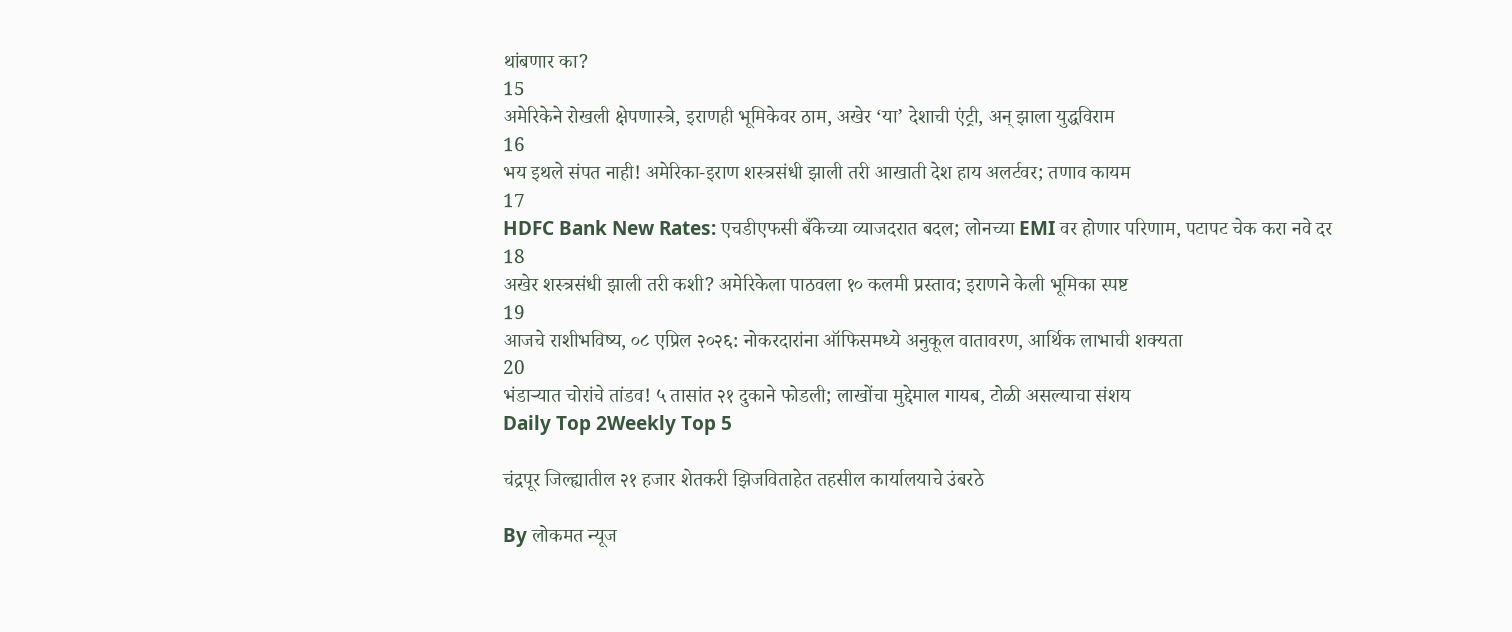थांबणार का?
15
अमेरिकेने रोखली क्षेपणास्त्रे, इराणही भूमिकेवर ठाम, अखेर ‘या’ देशाची एंट्री, अन् झाला युद्धविराम
16
भय इथले संपत नाही! अमेरिका-इराण शस्त्रसंधी झाली तरी आखाती देश हाय अलर्टवर; तणाव कायम
17
HDFC Bank New Rates: एचडीएफसी बँकेच्या व्याजदरात बदल; लोनच्या EMI वर होणार परिणाम, पटापट चेक करा नवे दर
18
अखेर शस्त्रसंधी झाली तरी कशी? अमेरिकेला पाठवला १० कलमी प्रस्ताव; इराणने केली भूमिका स्पष्ट
19
आजचे राशीभविष्य, ०८ एप्रिल २०२६: नोकरदारांना ऑफिसमध्ये अनुकूल वातावरण, आर्थिक लाभाची शक्यता
20
भंडाऱ्यात चोरांचे तांडव! ५ तासांत २१ दुकाने फोडली; लाखोंचा मुद्देमाल गायब, टोळी असल्याचा संशय
Daily Top 2Weekly Top 5

चंद्रपूर जिल्ह्यातील २१ हजार शेतकरी झिजविताहेत तहसील कार्यालयाचे उंबरठे

By लोकमत न्यूज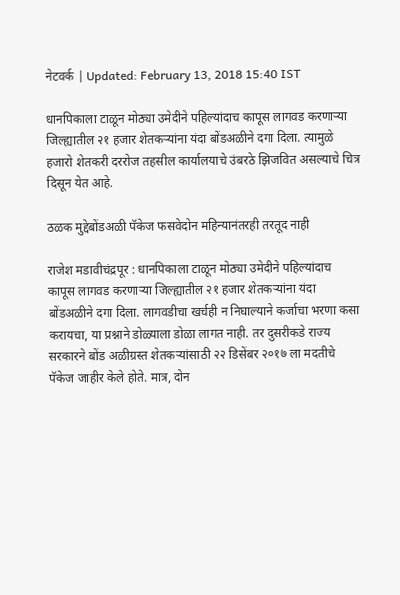नेटवर्क | Updated: February 13, 2018 15:40 IST

धानपिकाला टाळून मोठ्या उमेदीने पहिल्यांदाच कापूस लागवड करणाऱ्या जिल्ह्यातील २१ हजार शेतकऱ्यांना यंदा बोंडअळीने दगा दिला. त्यामुळे हजारो शेतकरी दररोज तहसील कार्यालयाचे उंबरठे झिजवित असल्याचे चित्र दिसून येत आहे.

ठळक मुद्देबोंडअळी पॅकेज फसवेदोन महिन्यानंतरही तरतूद नाही

राजेश मडावीचंद्रपूर : धानपिकाला टाळून मोठ्या उमेदीने पहिल्यांदाच कापूस लागवड करणाऱ्या जिल्ह्यातील २१ हजार शेतकऱ्यांना यंदा बोंडअळीने दगा दिला. लागवडीचा खर्चही न निघाल्याने कर्जाचा भरणा कसा करायचा, या प्रश्नाने डोळ्याला डोळा लागत नाही. तर दुसरीकडे राज्य सरकारने बोंड अळीग्रस्त शेतकऱ्यांसाठी २२ डिसेंबर २०१७ ला मदतीचे पॅकेज जाहीर केले होते. मात्र, दोन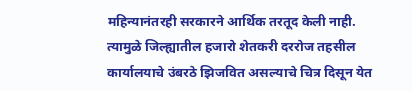महिन्यानंतरही सरकारने आर्थिक तरतूद केली नाही. त्यामुळे जिल्ह्यातील हजारो शेतकरी दररोज तहसील कार्यालयाचे उंबरठे झिजवित असल्याचे चित्र दिसून येत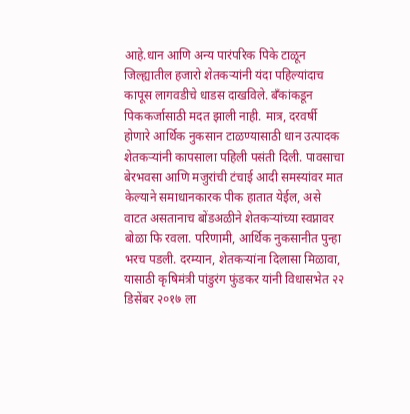आहे.धान आणि अन्य पारंपरिक पिके टाळून जिल्ह्यातील हजारो शेतकऱ्यांनी यंदा पहिल्यांदाच कापूस लागवडीचे धाडस दाखविले. बँकांकडून पिककर्जासाठी मदत झाली नाही. मात्र, दरवर्षी होणारे आर्थिक नुकसान टाळण्यासाठी धान उत्पादक शेतकऱ्यांनी कापसाला पहिली पसंती दिली. पावसाचा बेरभवसा आणि मजुरांची टंचाई आदी समस्यांवर मात केल्याने समाधानकारक पीक हातात येईल, असे वाटत असतानाच बोंडअळीने शेतकऱ्यांच्या स्वप्नावर बोळा फि रवला. परिणामी, आर्थिक नुकसानीत पुन्हा भरच पडली. दरम्यान, शेतकऱ्यांना दिलासा मिळावा, यासाठी कृषिमंत्री पांडुरंग फुंडकर यांनी विधासभेत २२ डिसेंबर २०१७ ला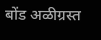बोंड अळीग्रस्त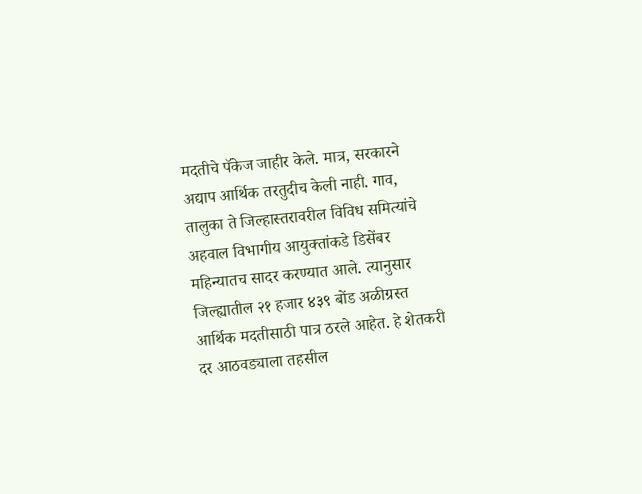मदतीचे पॅकेज जाहीर केले. मात्र, सरकारने अद्याप आर्थिक तरतुदीच केली नाही. गाव, तालुका ते जिल्हास्तरावरील विविध समित्यांचे अहवाल विभागीय आयुक्तांकडे डिसेंबर महिन्यातच सादर करण्यात आले. त्यानुसार जिल्ह्यातील २१ हजार ४३९ बोंड अळीग्रस्त आर्थिक मदतीसाठी पात्र ठरले आहेत. हे शेतकरी दर आठवड्याला तहसील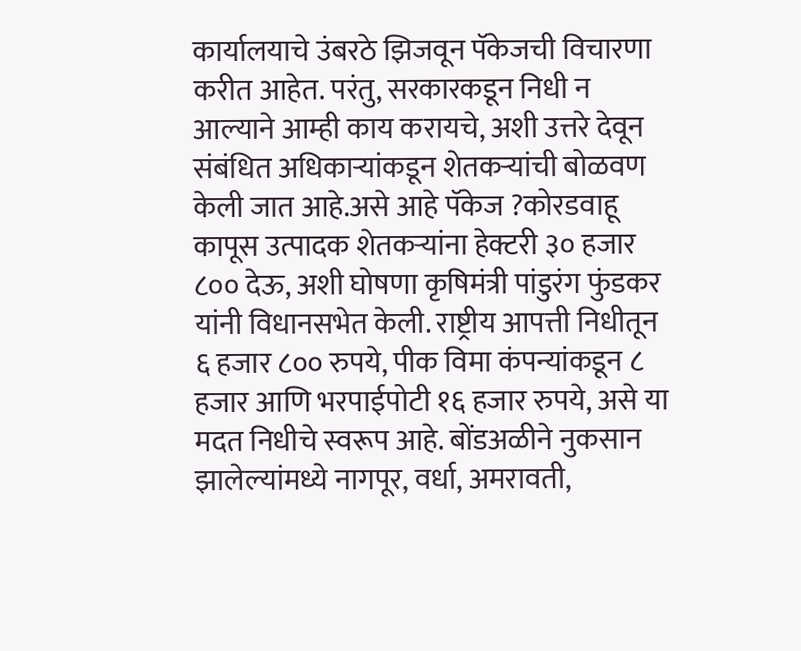कार्यालयाचे उंबरठे झिजवून पॅकेजची विचारणा करीत आहेत. परंतु, सरकारकडून निधी न आल्याने आम्ही काय करायचे, अशी उत्तरे देवून संबंधित अधिकाऱ्यांकडून शेतकऱ्यांची बोळवण केली जात आहे.असे आहे पॅकेज ?कोरडवाहू कापूस उत्पादक शेतकऱ्यांना हेक्टरी ३० हजार ८०० देऊ, अशी घोषणा कृषिमंत्री पांडुरंग फुंडकर यांनी विधानसभेत केली. राष्ट्रीय आपत्ती निधीतून ६ हजार ८०० रुपये, पीक विमा कंपन्यांकडून ८ हजार आणि भरपाईपोटी १६ हजार रुपये, असे या मदत निधीचे स्वरूप आहे. बोंडअळीने नुकसान झालेल्यांमध्ये नागपूर, वर्धा, अमरावती,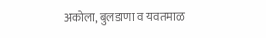अकोला, बुलडाणा व यवतमाळ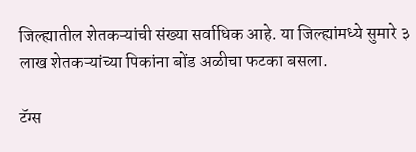जिल्ह्यातील शेतकऱ्यांची संख्या सर्वाधिक आहे. या जिल्ह्यांमध्ये सुमारे ३ लाख शेतकऱ्यांच्या पिकांना बोंड अळीचा फटका बसला.

टॅग्स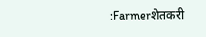:Farmerशेतकरी